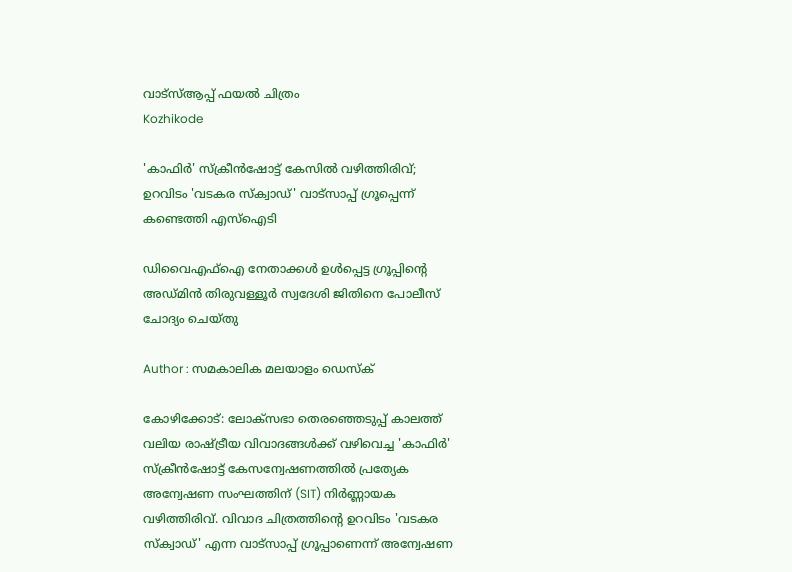വാട്‌സ്ആപ്പ് ഫയല്‍ ചിത്രം
Kozhikode

'കാഫിർ' സ്ക്രീൻഷോട്ട് കേസിൽ വഴിത്തിരിവ്; ഉറവിടം 'വടകര സ്ക്വാഡ്' വാട്സാപ്പ് ഗ്രൂപ്പെന്ന് കണ്ടെത്തി എസ്‌ഐടി

ഡിവൈഎഫ്ഐ നേതാക്കൾ ഉൾപ്പെട്ട ഗ്രൂപ്പിന്റെ അഡ്മിൻ തിരുവള്ളൂർ സ്വദേശി ജിതിനെ പോലീസ് ചോദ്യം ചെയ്തു

Author : സമകാലിക മലയാളം ഡെസ്ക്

കോഴിക്കോട്: ലോക്സഭാ തെരഞ്ഞെടുപ്പ് കാലത്ത് വലിയ രാഷ്ട്രീയ വിവാദങ്ങൾക്ക് വഴിവെച്ച 'കാഫിർ' സ്ക്രീൻഷോട്ട് കേസന്വേഷണത്തിൽ പ്രത്യേക അന്വേഷണ സംഘത്തിന് (SIT) നിർണ്ണായക വഴിത്തിരിവ്. വിവാദ ചിത്രത്തിന്റെ ഉറവിടം 'വടകര സ്ക്വാഡ്' എന്ന വാട്സാപ്പ് ഗ്രൂപ്പാണെന്ന് അന്വേഷണ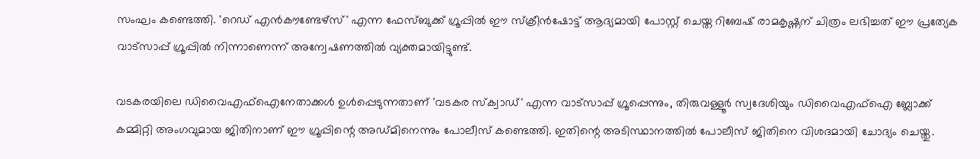സംഘം കണ്ടെത്തി. 'റെഡ് എൻകൗണ്ടേഴ്സ്' എന്ന ഫേസ്ബുക്ക് ഗ്രൂപ്പിൽ ഈ സ്ക്രീൻഷോട്ട് ആദ്യമായി പോസ്റ്റ് ചെയ്ത റിബേഷ് രാമകൃഷ്ണന് ചിത്രം ലഭിച്ചത് ഈ പ്രത്യേക വാട്സാപ്പ് ഗ്രൂപ്പിൽ നിന്നാണെന്ന് അന്വേഷണത്തിൽ വ്യക്തമായിട്ടുണ്ട്.

വടകരയിലെ ഡിവൈഎഫ്ഐനേതാക്കൾ ഉൾപ്പെടുന്നതാണ് 'വടകര സ്ക്വാഡ്' എന്ന വാട്സാപ്പ് ഗ്രൂപ്പെന്നും, തിരുവള്ളൂർ സ്വദേശിയും ഡിവൈഎഫ്ഐ ബ്ലോക്ക് കമ്മിറ്റി അംഗവുമായ ജിതിനാണ് ഈ ഗ്രൂപ്പിന്റെ അഡ്മിനെന്നും പോലീസ് കണ്ടെത്തി. ഇതിന്റെ അടിസ്ഥാനത്തിൽ പോലീസ് ജിതിനെ വിശദമായി ചോദ്യം ചെയ്തു.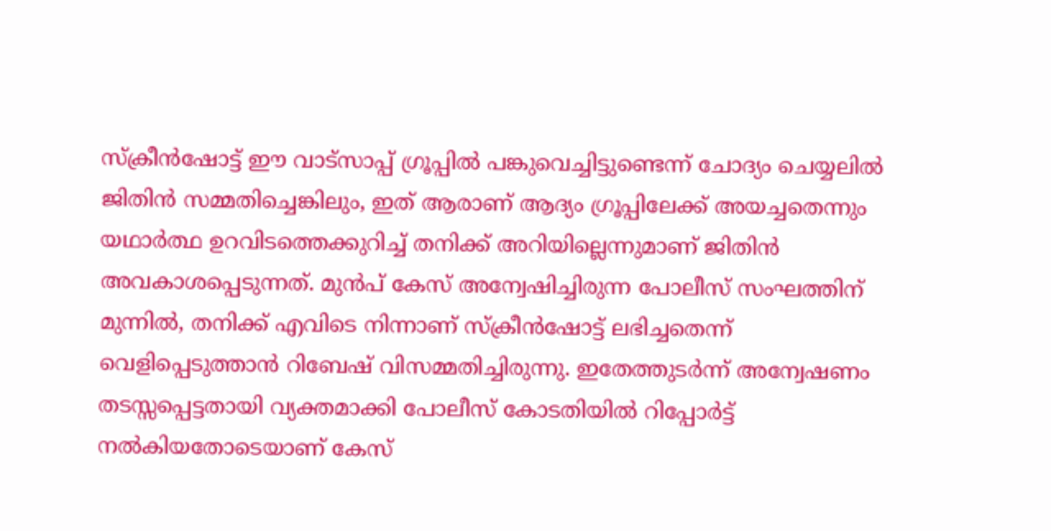സ്ക്രീൻഷോട്ട് ഈ വാട്സാപ്പ് ഗ്രൂപ്പിൽ പങ്കുവെച്ചിട്ടുണ്ടെന്ന് ചോദ്യം ചെയ്യലിൽ ജിതിൻ സമ്മതിച്ചെങ്കിലും, ഇത് ആരാണ് ആദ്യം ഗ്രൂപ്പിലേക്ക് അയച്ചതെന്നും യഥാർത്ഥ ഉറവിടത്തെക്കുറിച്ച് തനിക്ക് അറിയില്ലെന്നുമാണ് ജിതിൻ അവകാശപ്പെടുന്നത്. മുൻപ് കേസ് അന്വേഷിച്ചിരുന്ന പോലീസ് സംഘത്തിന് മുന്നിൽ, തനിക്ക് എവിടെ നിന്നാണ് സ്ക്രീൻഷോട്ട് ലഭിച്ചതെന്ന് വെളിപ്പെടുത്താൻ റിബേഷ് വിസമ്മതിച്ചിരുന്നു. ഇതേത്തുടർന്ന് അന്വേഷണം തടസ്സപ്പെട്ടതായി വ്യക്തമാക്കി പോലീസ് കോടതിയിൽ റിപ്പോർട്ട് നൽകിയതോടെയാണ് കേസ്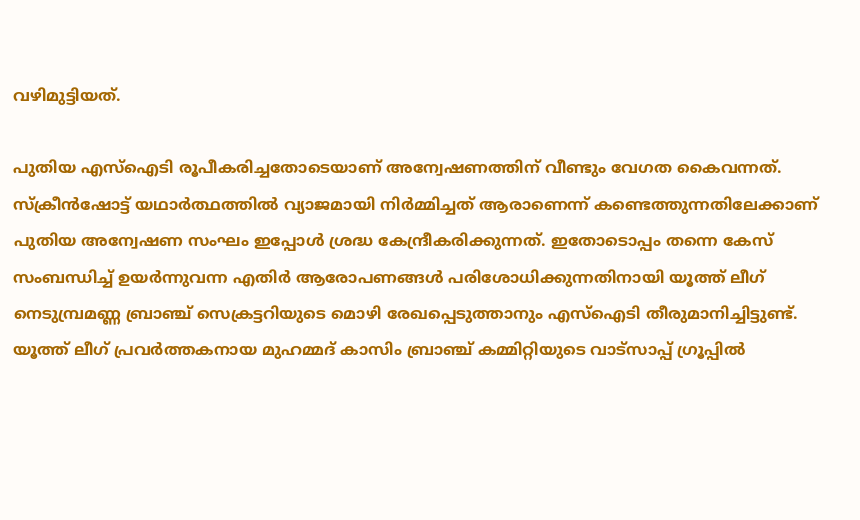വഴിമുട്ടിയത്.

പുതിയ എസ്‌ഐടി രൂപീകരിച്ചതോടെയാണ് അന്വേഷണത്തിന് വീണ്ടും വേഗത കൈവന്നത്. സ്ക്രീൻഷോട്ട് യഥാർത്ഥത്തിൽ വ്യാജമായി നിർമ്മിച്ചത് ആരാണെന്ന് കണ്ടെത്തുന്നതിലേക്കാണ് പുതിയ അന്വേഷണ സംഘം ഇപ്പോൾ ശ്രദ്ധ കേന്ദ്രീകരിക്കുന്നത്. ഇതോടൊപ്പം തന്നെ കേസ് സംബന്ധിച്ച് ഉയർന്നുവന്ന എതിർ ആരോപണങ്ങൾ പരിശോധിക്കുന്നതിനായി യൂത്ത് ലീഗ് നെടുമ്പ്രമണ്ണ ബ്രാഞ്ച് സെക്രട്ടറിയുടെ മൊഴി രേഖപ്പെടുത്താനും എസ്‌ഐടി തീരുമാനിച്ചിട്ടുണ്ട്. യൂത്ത് ലീഗ് പ്രവർത്തകനായ മുഹമ്മദ് കാസിം ബ്രാഞ്ച് കമ്മിറ്റിയുടെ വാട്സാപ്പ് ഗ്രൂപ്പിൽ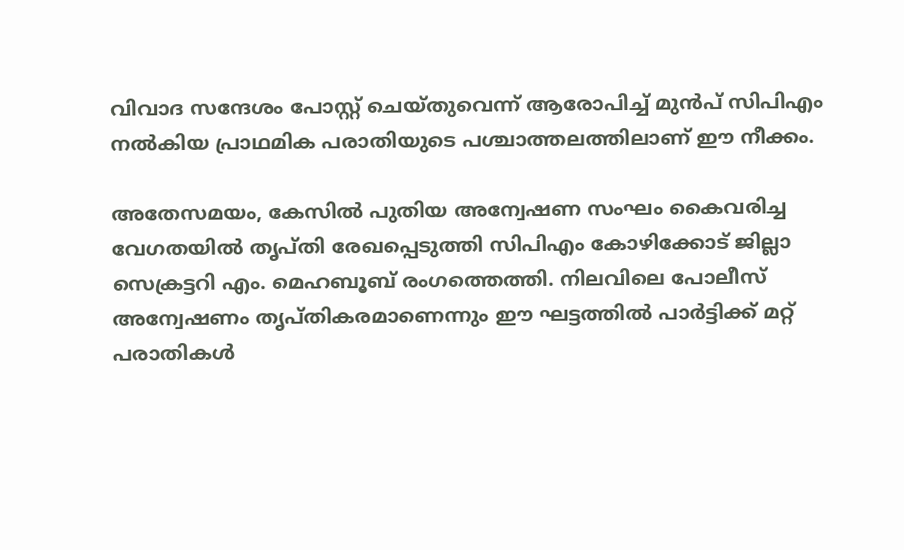വിവാദ സന്ദേശം പോസ്റ്റ് ചെയ്തുവെന്ന് ആരോപിച്ച് മുൻപ് സിപിഎം നൽകിയ പ്രാഥമിക പരാതിയുടെ പശ്ചാത്തലത്തിലാണ് ഈ നീക്കം.

അതേസമയം, കേസിൽ പുതിയ അന്വേഷണ സംഘം കൈവരിച്ച വേഗതയിൽ തൃപ്തി രേഖപ്പെടുത്തി സിപിഎം കോഴിക്കോട് ജില്ലാ സെക്രട്ടറി എം. മെഹബൂബ് രംഗത്തെത്തി. നിലവിലെ പോലീസ് അന്വേഷണം തൃപ്തികരമാണെന്നും ഈ ഘട്ടത്തിൽ പാർട്ടിക്ക് മറ്റ് പരാതികൾ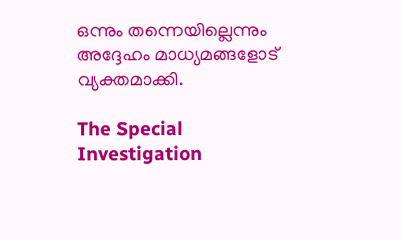ഒന്നും തന്നെയില്ലെന്നും അദ്ദേഹം മാധ്യമങ്ങളോട് വ്യക്തമാക്കി.

The Special Investigation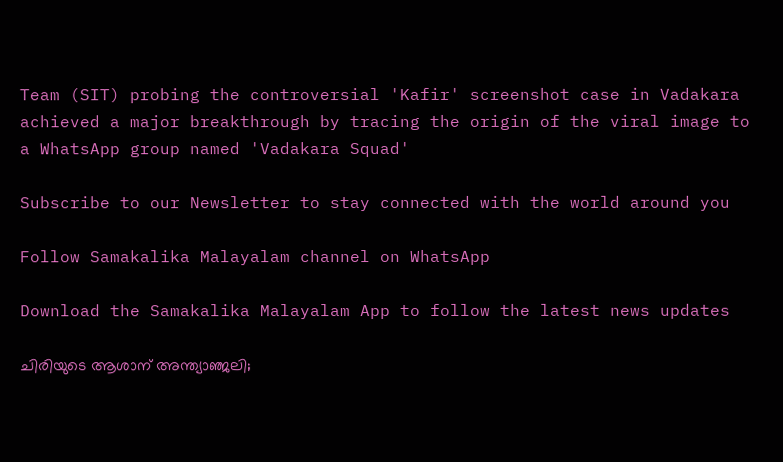Team (SIT) probing the controversial 'Kafir' screenshot case in Vadakara achieved a major breakthrough by tracing the origin of the viral image to a WhatsApp group named 'Vadakara Squad'

Subscribe to our Newsletter to stay connected with the world around you

Follow Samakalika Malayalam channel on WhatsApp

Download the Samakalika Malayalam App to follow the latest news updates

ചിരിയുടെ ആശാന് അന്ത്യാഞ്ജലി;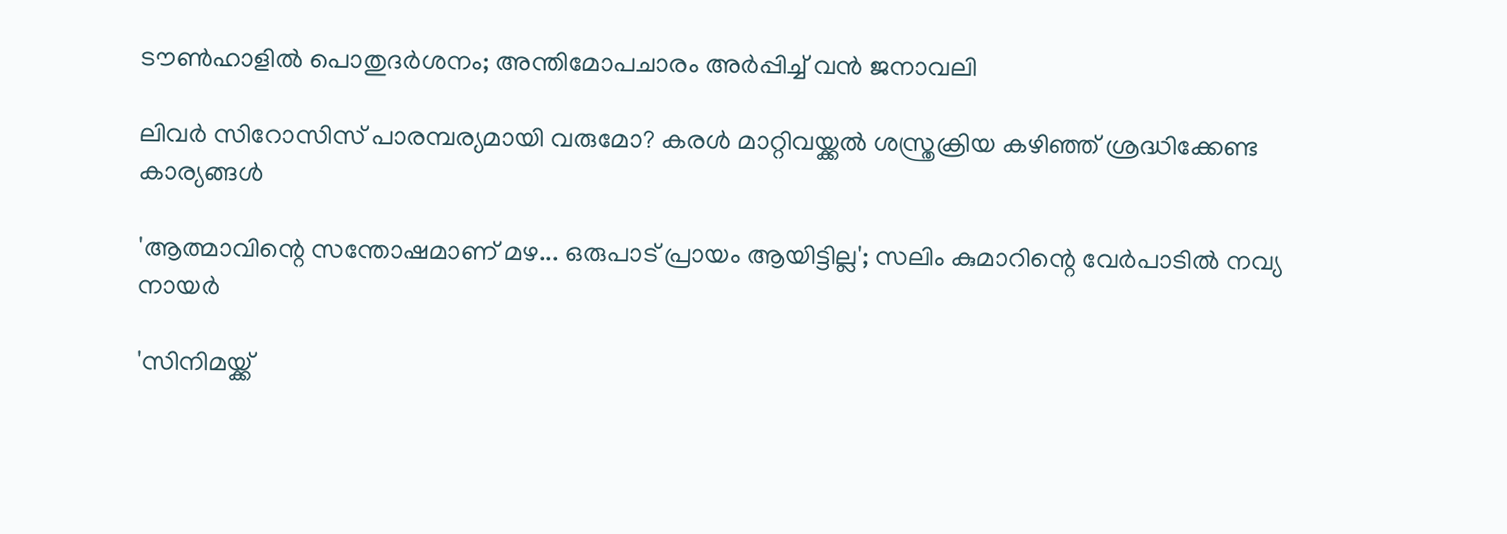ടൗൺഹാളിൽ പൊതുദർശനം; അന്തിമോപചാരം അർപ്പിച്ച് വൻ ജനാവലി

ലിവര്‍ സിറോസിസ് പാരമ്പര്യമായി വരുമോ? കരൾ മാറ്റിവയ്ക്കൽ ശസ്ത്രക്രിയ കഴിഞ്ഞ് ശ്രദ്ധിക്കേണ്ട കാര്യങ്ങൾ

'ആത്മാവിന്റെ സന്തോഷമാണ് മഴ... ഒരുപാട് പ്രായം ആയിട്ടില്ല'; സലിം കുമാറിന്റെ വേർപാടിൽ നവ്യ നായർ

'സിനിമയ്ക്ക്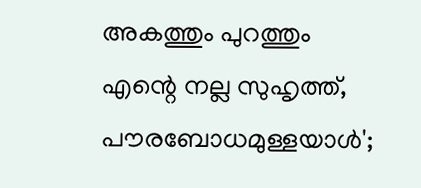അകത്തും പുറത്തും എന്റെ നല്ല സുഹൃത്ത്, പൗരബോധമുള്ളയാള്‍';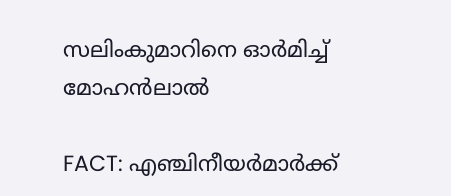സലിംകുമാറിനെ ഓര്‍മിച്ച് മോഹന്‍ലാല്‍

FACT: എഞ്ചിനീയർമാർക്ക്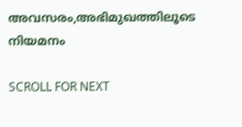അവസരം,അഭിമുഖത്തിലൂടെ നിയമനം

SCROLL FOR NEXT